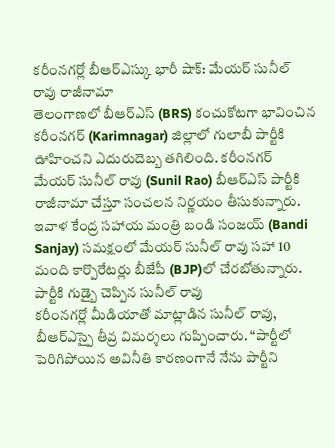కరీంనగర్లో బీఆర్ఎస్కు భారీ షాక్: మేయర్ సునీల్ రావు రాజీనామా
తెలంగాణలో బీఆర్ఎస్ (BRS) కంచుకోటగా భావించిన కరీంనగర్ (Karimnagar) జిల్లాలో గులాబీ పార్టీకి ఊహించని ఎదురుదెబ్బ తగిలింది. కరీంనగర్ మేయర్ సునీల్ రావు (Sunil Rao) బీఆర్ఎస్ పార్టీకి రాజీనామా చేస్తూ సంచలన నిర్ణయం తీసుకున్నారు. ఇవాళ కేంద్ర సహాయ మంత్రి బండి సంజయ్ (Bandi Sanjay) సమక్షంలో మేయర్ సునీల్ రావు సహా 10 మంది కార్పొరేటర్లు బీజేపీ (BJP)లో చేరబోతున్నారు.
పార్టీకి గుడ్బై చెప్పిన సునీల్ రావు
కరీంనగర్లో మీడియాతో మాట్లాడిన సునీల్ రావు, బీఆర్ఎస్పై తీవ్ర విమర్శలు గుప్పించారు. “పార్టీలో పెరిగిపోయిన అవినీతి కారణంగానే నేను పార్టీని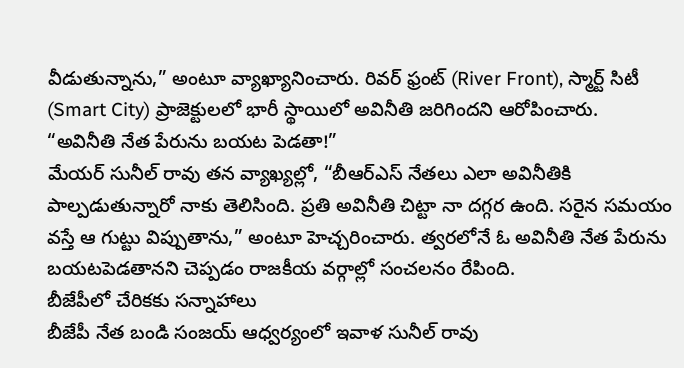వీడుతున్నాను,” అంటూ వ్యాఖ్యానించారు. రివర్ ఫ్రంట్ (River Front), స్మార్ట్ సిటీ (Smart City) ప్రాజెక్టులలో భారీ స్థాయిలో అవినీతి జరిగిందని ఆరోపించారు.
“అవినీతి నేత పేరును బయట పెడతా!”
మేయర్ సునీల్ రావు తన వ్యాఖ్యల్లో, “బీఆర్ఎస్ నేతలు ఎలా అవినీతికి పాల్పడుతున్నారో నాకు తెలిసింది. ప్రతి అవినీతి చిట్టా నా దగ్గర ఉంది. సరైన సమయం వస్తే ఆ గుట్టు విప్పుతాను,” అంటూ హెచ్చరించారు. త్వరలోనే ఓ అవినీతి నేత పేరును బయటపెడతానని చెప్పడం రాజకీయ వర్గాల్లో సంచలనం రేపింది.
బీజేపీలో చేరికకు సన్నాహాలు
బీజేపీ నేత బండి సంజయ్ ఆధ్వర్యంలో ఇవాళ సునీల్ రావు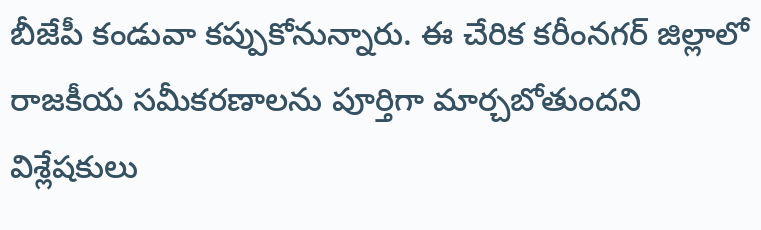బీజేపీ కండువా కప్పుకోనున్నారు. ఈ చేరిక కరీంనగర్ జిల్లాలో రాజకీయ సమీకరణాలను పూర్తిగా మార్చబోతుందని విశ్లేషకులు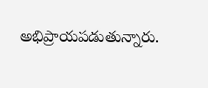అభిప్రాయపడుతున్నారు.